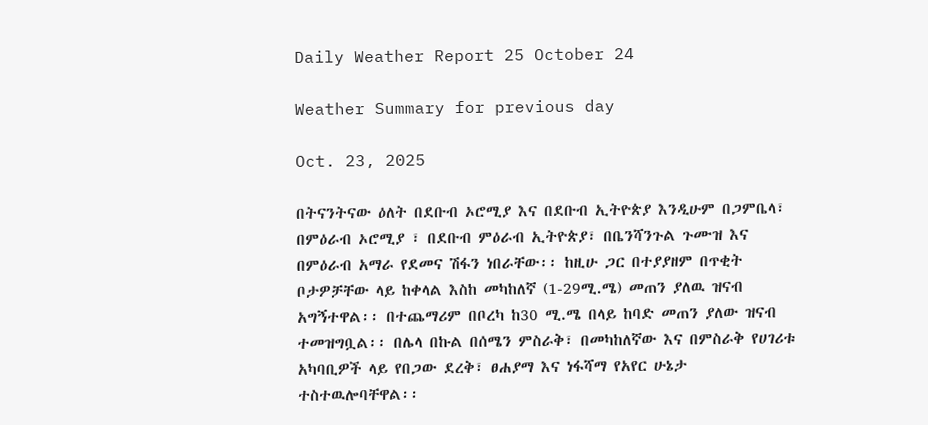Daily Weather Report 25 October 24

Weather Summary for previous day

Oct. 23, 2025

በትናንትናው ዕለት በደቡብ ኦሮሚያ እና በደቡብ ኢትዮጵያ እንዲሁም በጋምቤላ፣ በምዕራብ ኦሮሚያ ፣ በደቡብ ምዕራብ ኢትዮጵያ፣ በቤንሻንጉል ጉሙዝ እና በምዕራብ አማራ የደመና ሽፋን ነበራቸው፡፡ ከዚሁ ጋር በተያያዘም በጥቂት ቦታዎቻቸው ላይ ከቀላል እስከ መካከለኛ (1-29ሚ.ሜ) መጠን ያለዉ ዝናብ አግኝተዋል፡፡ በተጨማሪም በቦረካ ከ30 ሚ.ሜ በላይ ከባድ መጠን ያለው ዝናብ ተመዝግቧል፡፡ በሌላ በኩል በሰሜን ምስራቅ፣ በመካከለኛው እና በምስራቅ የሀገሪቱ አካባቢዎች ላይ የበጋው ደረቅ፣ ፀሐያማ እና ነፋሻማ የአየር ሁኔታ ተስተዉሎባቸዋል፡፡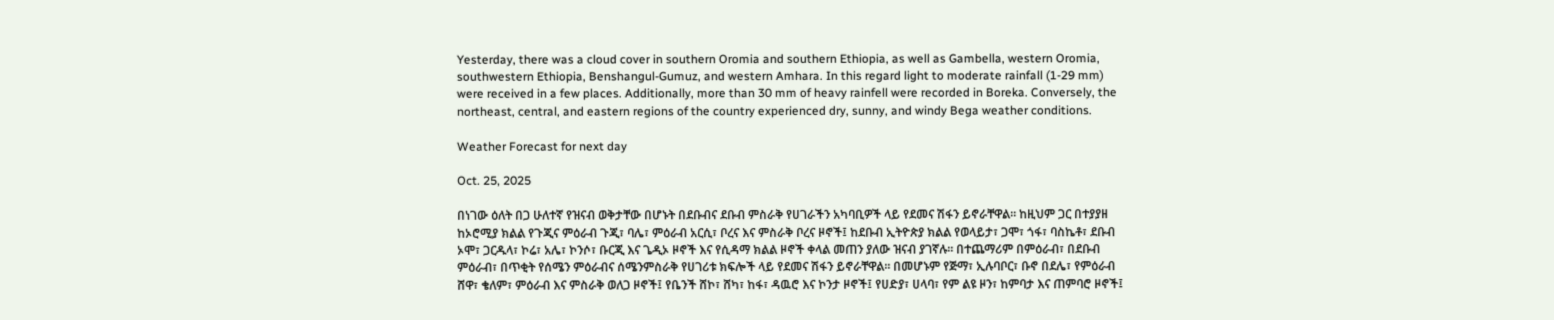Yesterday, there was a cloud cover in southern Oromia and southern Ethiopia, as well as Gambella, western Oromia, southwestern Ethiopia, Benshangul-Gumuz, and western Amhara. In this regard light to moderate rainfall (1-29 mm) were received in a few places. Additionally, more than 30 mm of heavy rainfell were recorded in Boreka. Conversely, the northeast, central, and eastern regions of the country experienced dry, sunny, and windy Bega weather conditions.

Weather Forecast for next day

Oct. 25, 2025

በነገው ዕለት በጋ ሁለተኛ የዝናብ ወቅታቸው በሆኑት በደቡብና ደቡብ ምስራቅ የሀገራችን አካባቢዎች ላይ የደመና ሽፋን ይኖራቸዋል፡፡ ከዚህም ጋር በተያያዘ ከኦሮሚያ ክልል የጉጂና ምዕራብ ጉጂ፣ ባሌ፣ ምዕራብ አርሲ፣ ቦረና እና ምስራቅ ቦረና ዞኖች፤ ከደቡብ ኢትዮጵያ ክልል የወላይታ፣ ጋሞ፣ ጎፋ፣ ባስኬቶ፣ ደቡብ ኦሞ፣ ጋርዱላ፣ ኮሬ፣ አሌ፣ ኮንሶ፣ ቡርጂ እና ጌዲኦ ዞኖች እና የሲዳማ ክልል ዞኖች ቀላል መጠን ያለው ዝናብ ያገኛሉ፡፡ በተጨማሪም በምዕራብ፣ በደቡብ ምዕራብ፣ በጥቂት የሰሜን ምዕራብና ሰሜንምስራቅ የሀገሪቱ ክፍሎች ላይ የደመና ሽፋን ይኖራቸዋል፡፡ በመሆኑም የጅማ፣ ኢሉባቦር፣ ቡኖ በደሌ፣ የምዕራብ ሸዋ፣ ቄለም፣ ምዕራብ እና ምስራቅ ወለጋ ዞኖች፤ የቤንች ሸኮ፣ ሸካ፣ ከፋ፣ ዳዉሮ እና ኮንታ ዞኖች፤ የሀድያ፣ ሀላባ፣ የም ልዩ ዞን፣ ከምባታ እና ጠምባሮ ዞኖች፤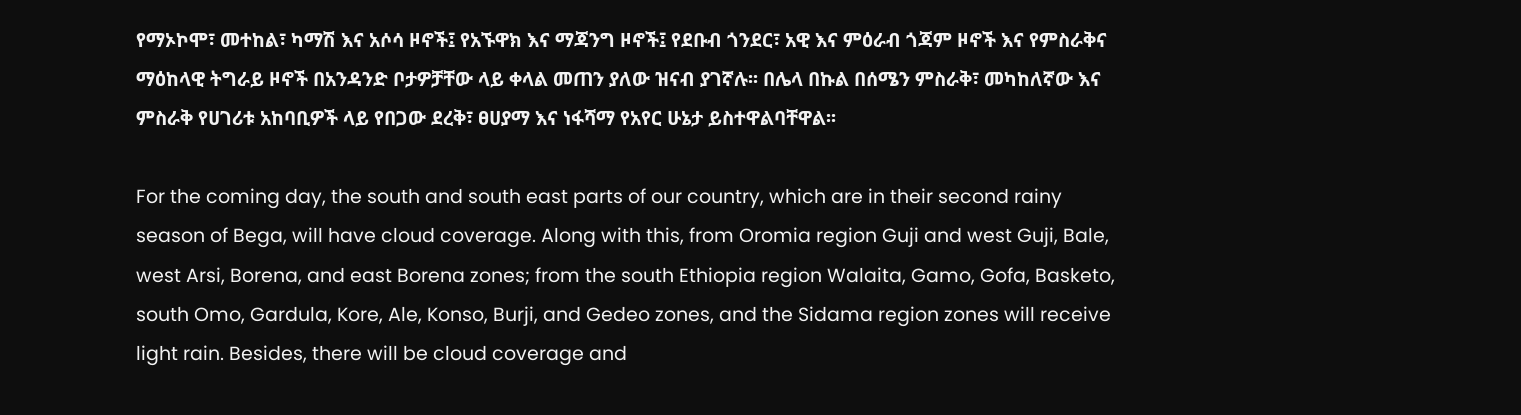የማኦኮሞ፣ መተከል፣ ካማሽ እና አሶሳ ዞኖች፤ የአኙዋክ እና ማጃንግ ዞኖች፤ የደቡብ ጎንደር፣ አዊ እና ምዕራብ ጎጃም ዞኖች እና የምስራቅና ማዕከላዊ ትግራይ ዞኖች በአንዳንድ ቦታዎቻቸው ላይ ቀላል መጠን ያለው ዝናብ ያገኛሉ፡፡ በሌላ በኩል በሰሜን ምስራቅ፣ መካከለኛው እና ምስራቅ የሀገሪቱ አከባቢዎች ላይ የበጋው ደረቅ፣ ፀሀያማ እና ነፋሻማ የአየር ሁኔታ ይስተዋልባቸዋል፡፡

For the coming day, the south and south east parts of our country, which are in their second rainy season of Bega, will have cloud coverage. Along with this, from Oromia region Guji and west Guji, Bale, west Arsi, Borena, and east Borena zones; from the south Ethiopia region Walaita, Gamo, Gofa, Basketo, south Omo, Gardula, Kore, Ale, Konso, Burji, and Gedeo zones, and the Sidama region zones will receive light rain. Besides, there will be cloud coverage and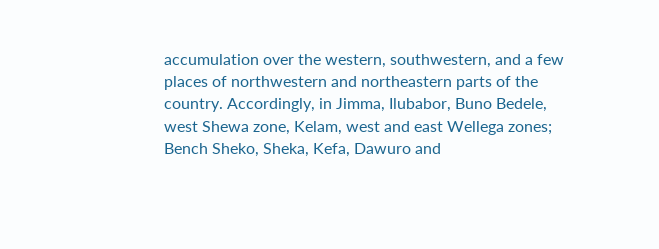accumulation over the western, southwestern, and a few places of northwestern and northeastern parts of the country. Accordingly, in Jimma, Ilubabor, Buno Bedele, west Shewa zone, Kelam, west and east Wellega zones; Bench Sheko, Sheka, Kefa, Dawuro and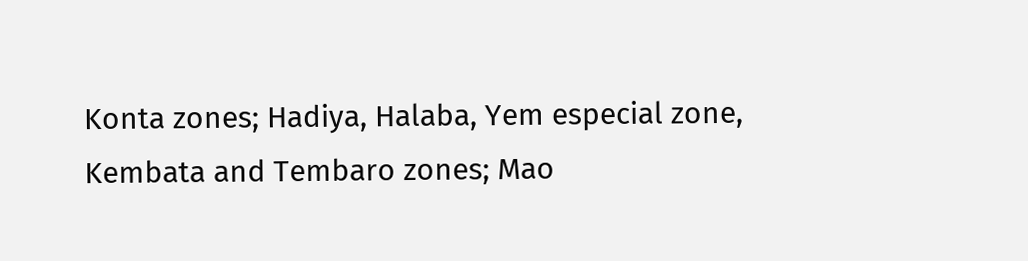Konta zones; Hadiya, Halaba, Yem especial zone, Kembata and Tembaro zones; Mao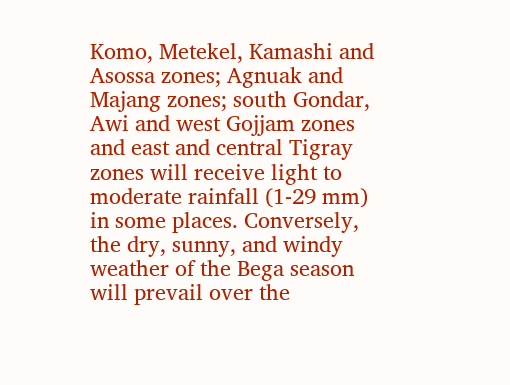Komo, Metekel, Kamashi and Asossa zones; Agnuak and Majang zones; south Gondar, Awi and west Gojjam zones and east and central Tigray zones will receive light to moderate rainfall (1-29 mm) in some places. Conversely, the dry, sunny, and windy weather of the Bega season will prevail over the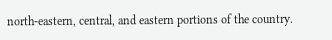north-eastern, central, and eastern portions of the country.